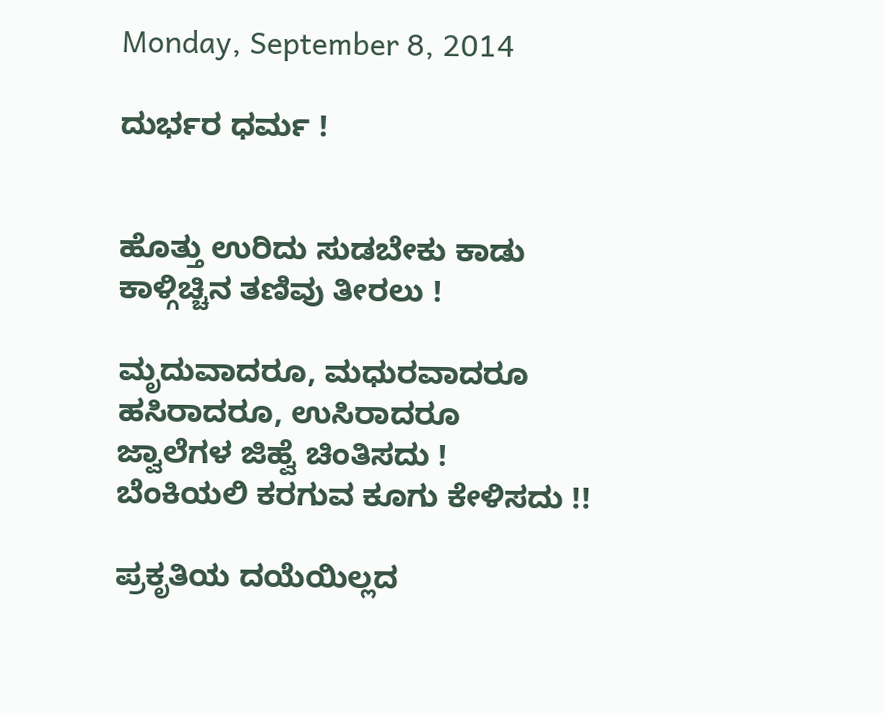Monday, September 8, 2014

ದುರ್ಭರ ಧರ್ಮ !


ಹೊತ್ತು ಉರಿದು ಸುಡಬೇಕು ಕಾಡು
ಕಾಳ್ಗಿಚ್ಚಿನ ತಣಿವು ತೀರಲು !

ಮೃದುವಾದರೂ, ಮಧುರವಾದರೂ
ಹಸಿರಾದರೂ, ಉಸಿರಾದರೂ
ಜ್ವಾಲೆಗಳ ಜಿಹ್ವೆ ಚಿಂತಿಸದು !
ಬೆಂಕಿಯಲಿ ಕರಗುವ ಕೂಗು ಕೇಳಿಸದು !!

ಪ್ರಕೃತಿಯ ದಯೆಯಿಲ್ಲದ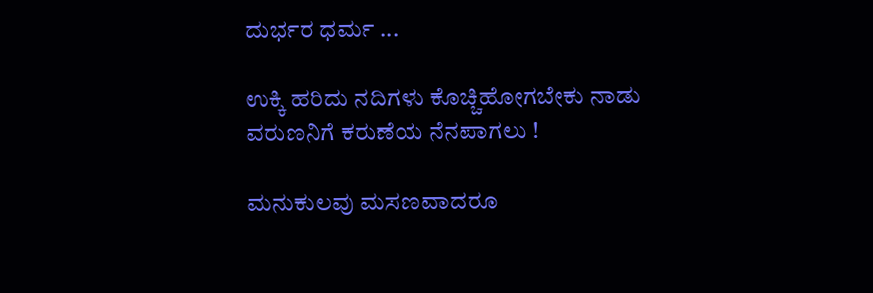ದುರ್ಭರ ಧರ್ಮ ...

ಉಕ್ಕಿ ಹರಿದು ನದಿಗಳು ಕೊಚ್ಚಿಹೋಗಬೇಕು ನಾಡು
ವರುಣನಿಗೆ ಕರುಣೆಯ ನೆನಪಾಗಲು !

ಮನುಕುಲವು ಮಸಣವಾದರೂ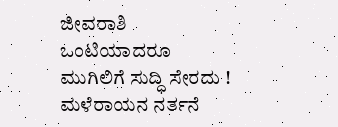ಜೀವರಾಶಿ ಒಂಟಿಯಾದರೂ
ಮುಗಿಲಿಗೆ ಸುದ್ಧಿ ಸೇರದು !
ಮಳೆರಾಯನ ನರ್ತನೆ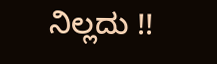ನಿಲ್ಲದು !!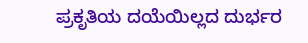ಪ್ರಕೃತಿಯ ದಯೆಯಿಲ್ಲದ ದುರ್ಭರ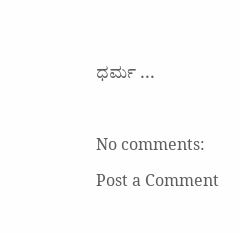ಧರ್ಮ ...



No comments:

Post a Comment